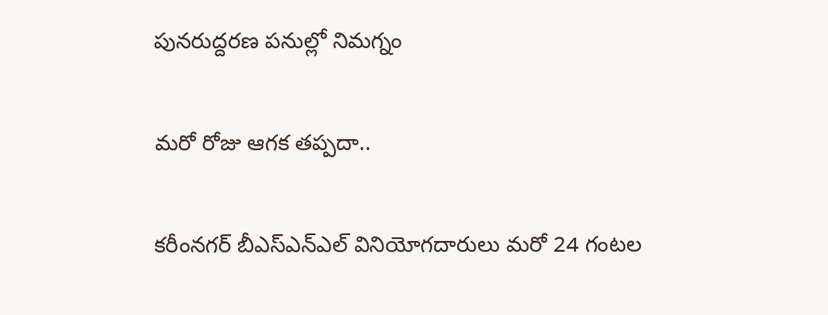పునరుద్దరణ పనుల్లో నిమగ్నం

మరో రోజు ఆగక తప్పదా..

కరీంనగర్ బీఎస్ఎన్ఎల్ వినియోగదారులు మరో 24 గంటల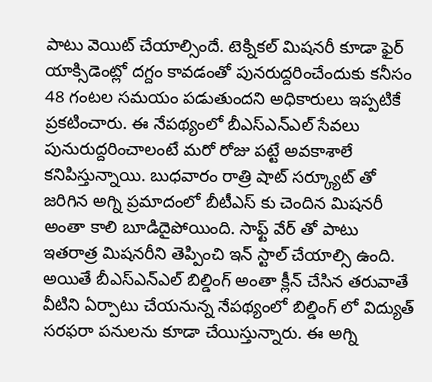పాటు వెయిట్ చేయాల్సిందే. టెక్నికల్ మిషనరీ కూడా ఫైర్ యాక్సిడెంట్లో దగ్దం కావడంతో పునరుద్దరించేందుకు కనీసం 48 గంటల సమయం పడుతుందని అధికారులు ఇప్పటికే ప్రకటించారు. ఈ నేపథ్యంలో బీఎస్ఎన్ఎల్ సేవలు పునురుద్దరించాలంటే మరో రోజు పట్టే అవకాశాలే కనిపిస్తున్నాయి. బుధవారం రాత్రి షాట్ సర్క్యూట్ తో జరిగిన అగ్ని ప్రమాదంలో బీటీఎస్ కు చెందిన మిషనరీ అంతా కాలి బూడిదైపోయింది. సాఫ్ట్ వేర్ తో పాటు ఇతరాత్ర మిషనరీని తెప్పించి ఇన్ స్టాల్ చేయాల్సి ఉంది. అయితే బీఎస్ఎన్ఎల్ బిల్డింగ్ అంతా క్లీన్ చేసిన తరువాతే వీటిని ఏర్పాటు చేయనున్న నేపథ్యంలో బిల్డింగ్ లో విద్యుత్ సరఫరా పనులను కూడా చేయిస్తున్నారు. ఈ అగ్ని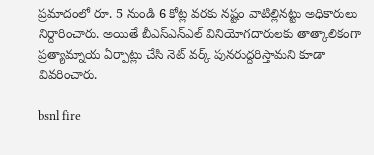ప్రమాదంలో రూ. 5 నుండి 6 కోట్ల వరకు నష్టం వాటిల్లినట్టు అధికారులు నిర్దారించారు. అయితే బీఎస్ఎన్ఎల్ వినియోగదారులకు తాత్కాలికంగా ప్రత్యామ్నాయ ఏర్పాట్లు చేసి నెట్ వర్క్ పునరుద్దరిస్తామని కూడా వివరించారు.

bsnl fire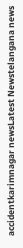accidentkarimnagar newsLatest Newstelangana news